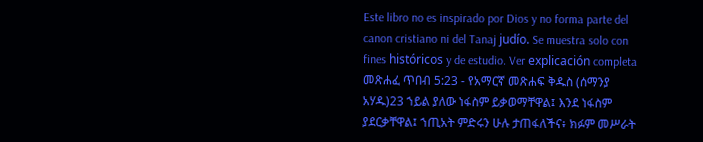Este libro no es inspirado por Dios y no forma parte del canon cristiano ni del Tanaj judío. Se muestra solo con fines históricos y de estudio. Ver explicación completa መጽሐፈ ጥበብ 5:23 - የአማርኛ መጽሐፍ ቅዱስ (ሰማንያ አሃዱ)23 ኀይል ያለው ነፋስም ይቃወማቸዋል፤ እንደ ነፋስም ያደርቃቸዋል፤ ኀጢአት ምድሩን ሁሉ ታጠፋለችና፥ ክፉም መሥራት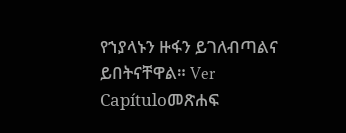የኀያላኑን ዙፋን ይገለብጣልና ይበትናቸዋል። Ver Capítuloመጽሐፍ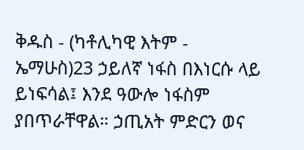ቅዱስ - (ካቶሊካዊ እትም - ኤማሁስ)23 ኃይለኛ ነፋስ በእነርሱ ላይ ይነፍሳል፤ እንደ ዓውሎ ነፋስም ያበጥራቸዋል። ኃጢአት ምድርን ወና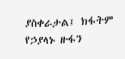ያስቀራታል፤ ክፋትም የኃያላኑ ዙፋን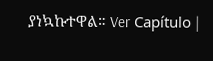ያነኳኩተዋል። Ver Capítulo |